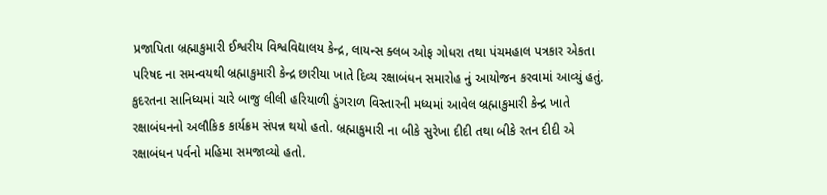પ્રજાપિતા બ્રહ્માકુમારી ઈશ્વરીય વિશ્વવિદ્યાલય કેન્દ્ર, લાયન્સ ક્લબ ઓફ ગોધરા તથા પંચમહાલ પત્રકાર એકતા પરિષદ ના સમન્વયથી બ્રહ્માકુમારી કેન્દ્ર છારીયા ખાતે દિવ્ય રક્ષાબંધન સમારોહ નું આયોજન કરવામાં આવ્યું હતું. કુદરતના સાનિધ્યમાં ચારે બાજુ લીલી હરિયાળી ડુંગરાળ વિસ્તારની મધ્યમાં આવેલ બ્રહ્માકુમારી કેન્દ્ર ખાતે રક્ષાબંધનનો અલૌકિક કાર્યક્રમ સંપન્ન થયો હતો. બ્રહ્માકુમારી ના બીકે સુરેખા દીદી તથા બીકે રતન દીદી એ રક્ષાબંધન પર્વનો મહિમા સમજાવ્યો હતો.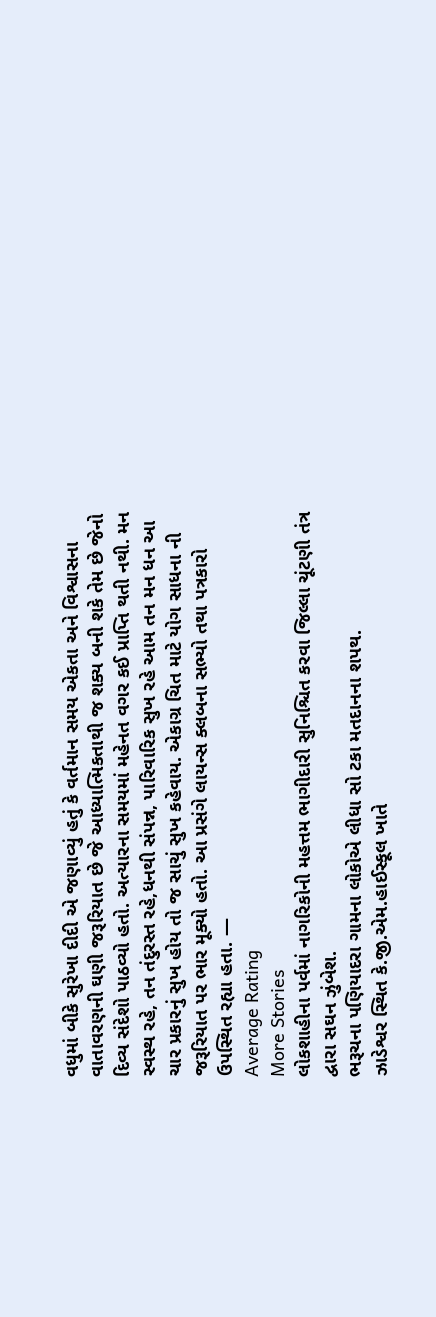વધુમાં બીકે સુરેખા દીદી એ જણાવ્યું હતું કે વર્તમાન સમય એકતા અને વિશ્વાસના વાતાવરણની ઘણી જરૂરિયાત છે જે આધ્યાત્મિકતાથી જ શક્ય બની શકે તેમ છે જેનો દિવ્ય સંદેશો પાઠવ્યો હતો. અત્યારના સમયમાં મહેનત વગર કઈ પ્રાપ્તિ થતી નથી. મન સ્વસ્થ રહે, તન તંદુરસ્ત રહે,ધનથી સંપન્ન, પારિવારિક સુખ રહે આમ તન મન ધન આ ચાર પ્રકારનું સુખ હોય તો જ સાચું સુખ કહેવાય. એકાગ્ર ચિત માટે યોગ સાધના ની જરૂરિયાત પર ભાર મૂક્યો હતો. આ પ્રસંગે લાયન્સ ક્લબના સભ્યો તથા પત્રકારો ઉપસ્થિત રહ્યા હતા. —
Average Rating
More Stories
લોકશાહીના પર્વમાં નાગરિકોની મહત્તમ ભાગીદારી સુનિશ્ચિત કરવા જિલ્લા ચૂંટણી તંત્ર દ્વારા સઘન ઝુંબેશ.
ભરૂચના પણિયાદરા ગામના લોકોએ લીધા સો ટકા મતદાનના શપથ.
ઝાડેશ્વર સ્થિત કે.જી.એમ.હાઈસ્કૂલ ખાતે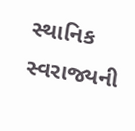સ્થાનિક સ્વરાજ્યની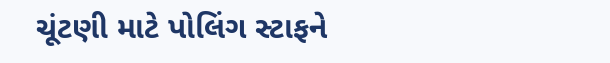ચૂંટણી માટે પોલિંગ સ્ટાફને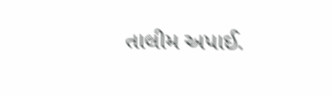તાલીમ અપાઈ.